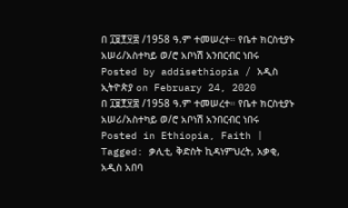በ ፲፱፻፶፰ /1958 ዓ.ም ተመሠረተ። የቤተ ክርስቲያኑ አሠሪ/አስተካይ ወ/ሮ አቦነሽ አንበርብር ነበሩ
Posted by addisethiopia / አዲስ ኢትዮጵያ on February 24, 2020
በ ፲፱፻፶፰ /1958 ዓ.ም ተመሠረተ። የቤተ ክርስቲያኑ አሠሪ/አስተካይ ወ/ሮ አቦነሽ አንበርብር ነበሩ
Posted in Ethiopia, Faith | Tagged: ቃሊቲ, ቅድስት ኪዳነምህረት, አቃቂ, አዲስ አበባ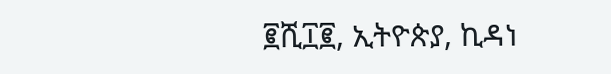፪ሺ፲፪, ኢትዮጵያ, ኪዳነ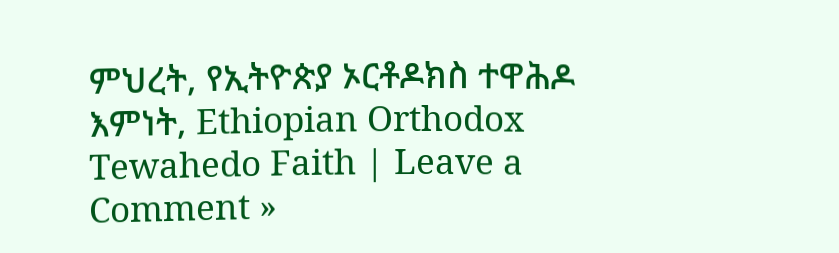ምህረት, የኢትዮጵያ ኦርቶዶክስ ተዋሕዶ እምነት, Ethiopian Orthodox Tewahedo Faith | Leave a Comment »